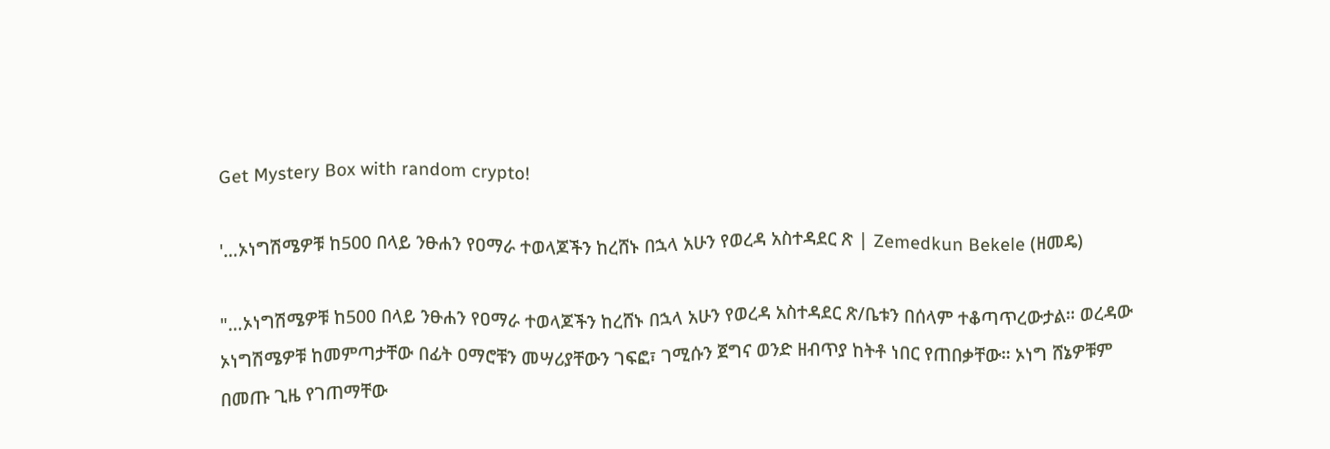Get Mystery Box with random crypto!

'…ኦነግሽሜዎቹ ከ500 በላይ ንፁሐን የዐማራ ተወላጆችን ከረሸኑ በኋላ አሁን የወረዳ አስተዳደር ጽ | Zemedkun Bekele (ዘመዴ)

"…ኦነግሽሜዎቹ ከ500 በላይ ንፁሐን የዐማራ ተወላጆችን ከረሸኑ በኋላ አሁን የወረዳ አስተዳደር ጽ/ቤቱን በሰላም ተቆጣጥረውታል። ወረዳው ኦነግሽሜዎቹ ከመምጣታቸው በፊት ዐማሮቹን መሣሪያቸውን ገፍፎ፣ ገሚሱን ጀግና ወንድ ዘብጥያ ከትቶ ነበር የጠበቃቸው። ኦነግ ሸኔዎቹም በመጡ ጊዜ የገጠማቸው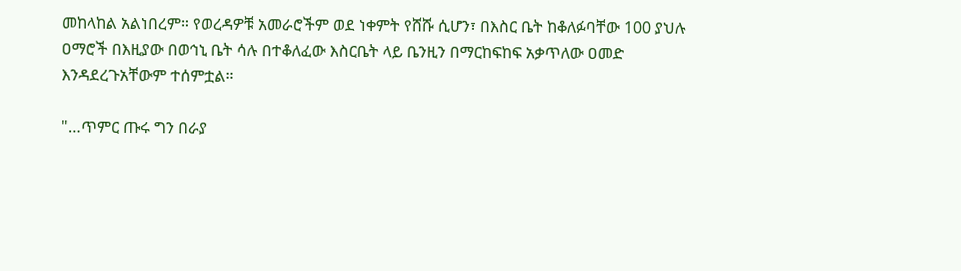መከላከል አልነበረም። የወረዳዎቹ አመራሮችም ወደ ነቀምት የሸሹ ሲሆን፣ በእስር ቤት ከቆለፉባቸው 100 ያህሉ ዐማሮች በእዚያው በወኅኒ ቤት ሳሉ በተቆለፈው እስርቤት ላይ ቤንዚን በማርከፍከፍ አቃጥለው ዐመድ እንዳደረጉአቸውም ተሰምቷል።

"…ጥምር ጡሩ ግን በራያ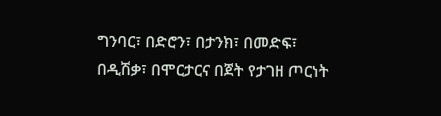ግንባር፣ በድሮን፣ በታንክ፣ በመድፍ፣ በዲሽቃ፣ በሞርታርና በጀት የታገዘ ጦርነት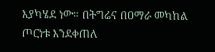እያካሄደ ነው። በትግሬና በዐማራ መካከል ጦርነቱ እንደቀጠለ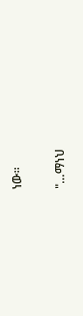ነው።

"…ማነህ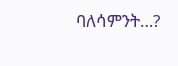ባለሳምንት…?